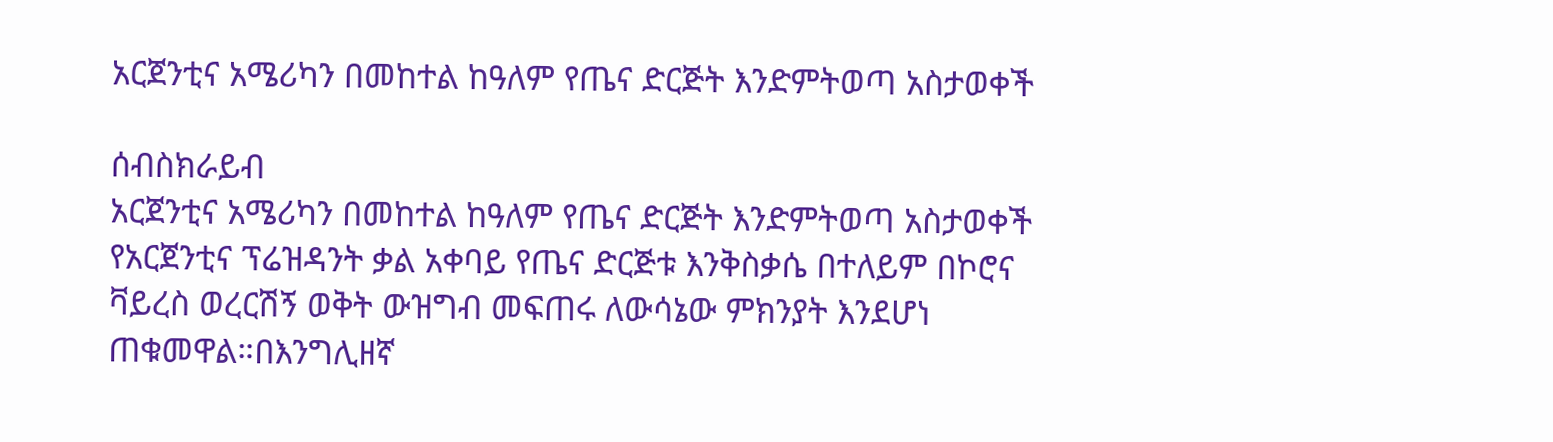አርጀንቲና አሜሪካን በመከተል ከዓለም የጤና ድርጅት እንድምትወጣ አስታወቀች

ሰብስክራይብ
አርጀንቲና አሜሪካን በመከተል ከዓለም የጤና ድርጅት እንድምትወጣ አስታወቀች የአርጀንቲና ፕሬዝዳንት ቃል አቀባይ የጤና ድርጅቱ እንቅስቃሴ በተለይም በኮሮና ቫይረስ ወረርሽኝ ወቅት ውዝግብ መፍጠሩ ለውሳኔው ምክንያት እንደሆነ ጠቁመዋል።በእንግሊዘኛ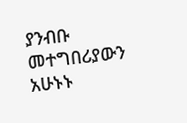ያንብቡ መተግበሪያውን አሁኑኑ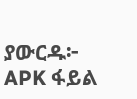ያውርዱ፦ APK ፋይል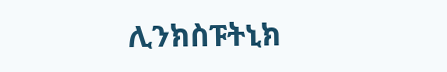ሊንክስፑትኒክ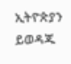ኢትዮጵያን ይወዳጁ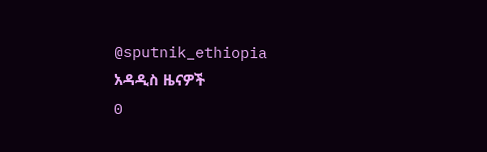@sputnik_ethiopia
አዳዲስ ዜናዎች
0